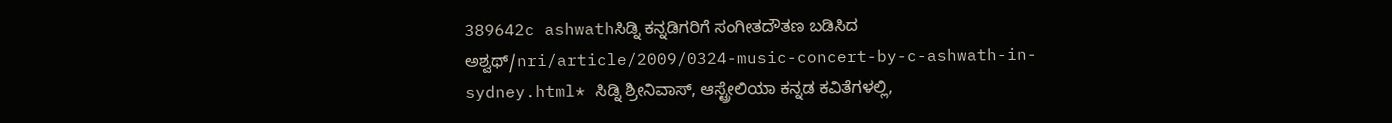389642c ashwathಸಿಡ್ನಿ ಕನ್ನಡಿಗರಿಗೆ ಸಂಗೀತದೌತಣ ಬಡಿಸಿದ ಅಶ್ವಥ್/nri/article/2009/0324-music-concert-by-c-ashwath-in-sydney.html* ಸಿಡ್ನಿ ಶ್ರೀನಿವಾಸ್, ಆಸ್ಟ್ರೇಲಿಯಾ ಕನ್ನಡ ಕವಿತೆಗಳಲ್ಲಿ,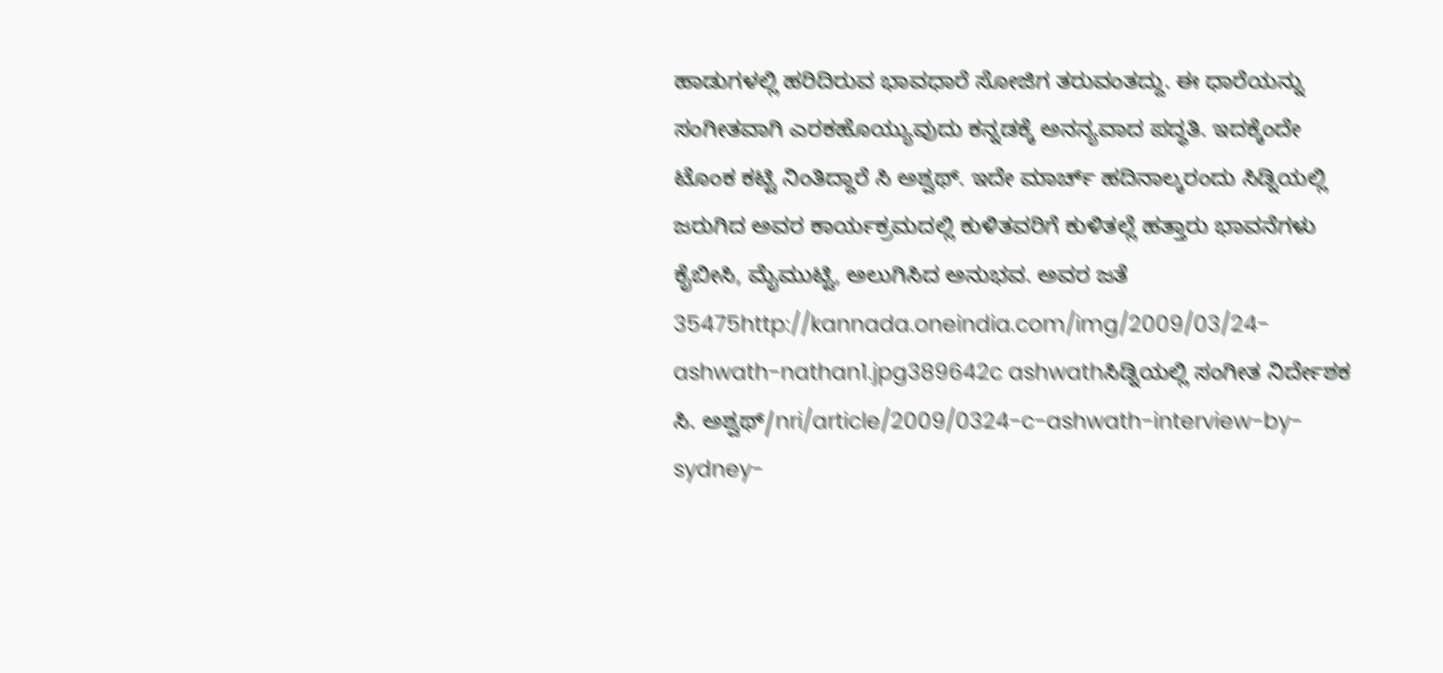ಹಾಡುಗಳಲ್ಲಿ ಹರಿದಿರುವ ಭಾವಧಾರೆ ಸೋಜಿಗ ತರುವಂತದ್ದು. ಈ ಧಾರೆಯನ್ನು ಸಂಗೀತವಾಗಿ ಎರಕಹೊಯ್ಯುವುದು ಕನ್ನಡಕ್ಕೆ ಅನನ್ಯವಾದ ಪದ್ಧತಿ. ಇದಕ್ಕೆಂದೇ ಟೊಂಕ ಕಟ್ಟಿ ನಿಂತಿದ್ದಾರೆ ಸಿ ಅಶ್ವಥ್. ಇದೇ ಮಾರ್ಚ್ ಹದಿನಾಲ್ಕರಂದು ಸಿಡ್ನಿಯಲ್ಲಿ ಜರುಗಿದ ಅವರ ಕಾರ್ಯಕ್ರಮದಲ್ಲಿ ಕುಳಿತವರಿಗೆ ಕುಳಿತಲ್ಲೆ ಹತ್ತಾರು ಭಾವನೆಗಳು ಕೈಬೀಸಿ, ಮೈಮುಟ್ಟಿ, ಅಲುಗಿಸಿದ ಅನುಭವ. ಅವರ ಜತೆ 35475http://kannada.oneindia.com/img/2009/03/24-ashwath-nathan1.jpg389642c ashwathಸಿಡ್ನಿಯಲ್ಲಿ ಸಂಗೀತ ನಿರ್ದೇಶಕ ಸಿ. ಅಶ್ವಥ್/nri/article/2009/0324-c-ashwath-interview-by-sydney-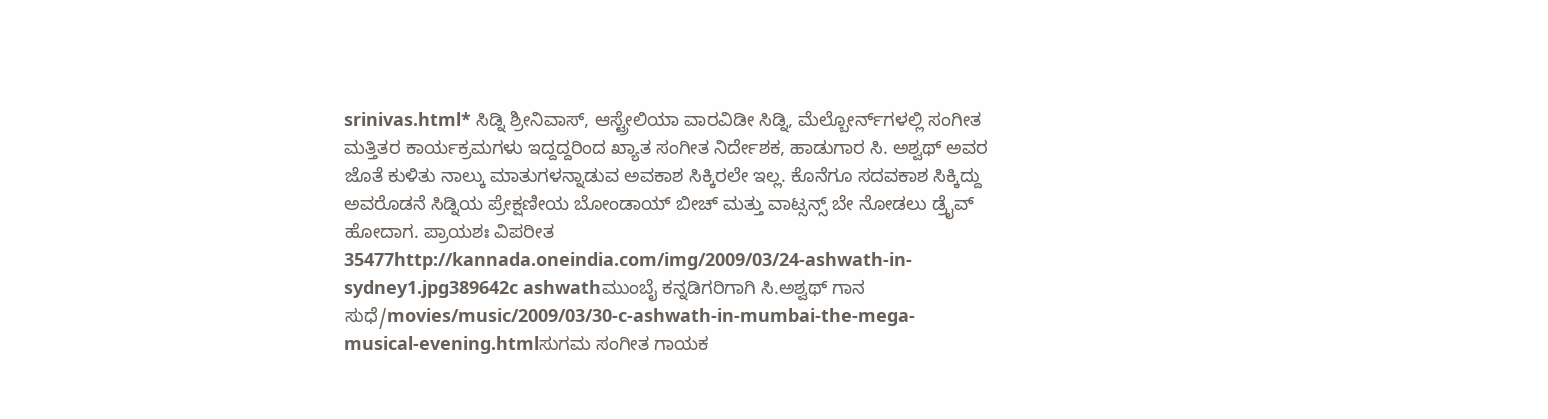srinivas.html* ಸಿಡ್ನಿ ಶ್ರೀನಿವಾಸ್, ಆಸ್ಟ್ರೇಲಿಯಾ ವಾರವಿಡೀ ಸಿಡ್ನಿ, ಮೆಲ್ಬೋರ್ನ್‌ಗಳಲ್ಲಿ ಸಂಗೀತ ಮತ್ತಿತರ ಕಾರ್ಯಕ್ರಮಗಳು ಇದ್ದದ್ದರಿಂದ ಖ್ಯಾತ ಸಂಗೀತ ನಿರ್ದೇಶಕ, ಹಾಡುಗಾರ ಸಿ. ಅಶ್ವಥ್ ಅವರ ಜೊತೆ ಕುಳಿತು ನಾಲ್ಕು ಮಾತುಗಳನ್ನಾಡುವ ಅವಕಾಶ ಸಿಕ್ಕಿರಲೇ ಇಲ್ಲ. ಕೊನೆಗೂ ಸದವಕಾಶ ಸಿಕ್ಕಿದ್ದು ಅವರೊಡನೆ ಸಿಡ್ನಿಯ ಪ್ರೇಕ್ಷಣೀಯ ಬೋಂಡಾಯ್ ಬೀಚ್ ಮತ್ತು ವಾಟ್ಸನ್ಸ್ ಬೇ ನೋಡಲು ಡ್ರೈವ್ ಹೋದಾಗ. ಪ್ರಾಯಶಃ ವಿಪರೀತ 35477http://kannada.oneindia.com/img/2009/03/24-ashwath-in-sydney1.jpg389642c ashwathಮುಂಬೈ ಕನ್ನಡಿಗರಿಗಾಗಿ ಸಿ.ಅಶ್ವಥ್ ಗಾನ ಸುಧೆ/movies/music/2009/03/30-c-ashwath-in-mumbai-the-mega-musical-evening.htmlಸುಗಮ ಸಂಗೀತ ಗಾಯಕ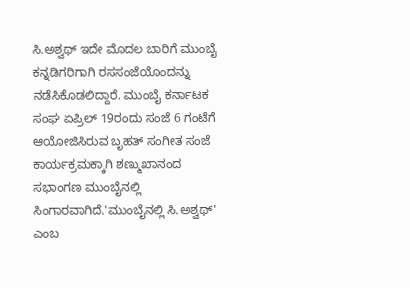ಸಿ.ಅಶ್ವಥ್ ಇದೇ ಮೊದಲ ಬಾರಿಗೆ ಮುಂಬೈ ಕನ್ನಡಿಗರಿಗಾಗಿ ರಸಸಂಜೆಯೊಂದನ್ನು ನಡೆಸಿಕೊಡಲಿದ್ದಾರೆ. ಮುಂಬೈ ಕರ್ನಾಟಕ ಸಂಘ ಏಪ್ರಿಲ್ 19ರಂದು ಸಂಜೆ 6 ಗಂಟೆಗೆ ಆಯೋಜಿಸಿರುವ ಬೃಹತ್ ಸಂಗೀತ ಸಂಜೆ ಕಾರ್ಯಕ್ರಮಕ್ಕಾಗಿ ಶಣ್ಮುಖಾನಂದ ಸಭಾಂಗಣ ಮುಂಬೈನಲ್ಲಿ ಸಿಂಗಾರವಾಗಿದೆ.'ಮುಂಬೈನಲ್ಲಿ ಸಿ.ಅಶ್ವಥ್' ಎಂಬ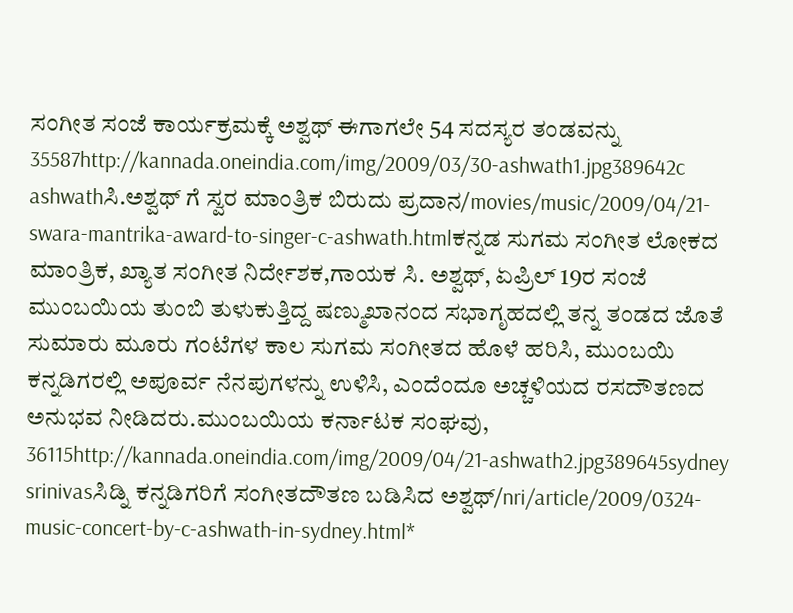ಸಂಗೀತ ಸಂಜೆ ಕಾರ್ಯಕ್ರಮಕ್ಕೆ ಅಶ್ವಥ್ ಈಗಾಗಲೇ 54 ಸದಸ್ಯರ ತಂಡವನ್ನು 35587http://kannada.oneindia.com/img/2009/03/30-ashwath1.jpg389642c ashwathಸಿ.ಅಶ್ವಥ್ ಗೆ ಸ್ವರ ಮಾಂತ್ರಿಕ ಬಿರುದು ಪ್ರದಾನ/movies/music/2009/04/21-swara-mantrika-award-to-singer-c-ashwath.htmlಕನ್ನಡ ಸುಗಮ ಸಂಗೀತ ಲೋಕದ ಮಾಂತ್ರಿಕ, ಖ್ಯಾತ ಸಂಗೀತ ನಿರ್ದೇಶಕ,ಗಾಯಕ ಸಿ. ಅಶ್ವಥ್, ಏಪ್ರಿಲ್ 19ರ ಸಂಜೆ ಮುಂಬಯಿಯ ತುಂಬಿ ತುಳುಕುತ್ತಿದ್ದ ಷಣ್ಮುಖಾನಂದ ಸಭಾಗೃಹದಲ್ಲಿ ತನ್ನ ತಂಡದ ಜೊತೆ ಸುಮಾರು ಮೂರು ಗಂಟೆಗಳ ಕಾಲ ಸುಗಮ ಸಂಗೀತದ ಹೊಳೆ ಹರಿಸಿ, ಮುಂಬಯಿ ಕನ್ನಡಿಗರಲ್ಲಿ ಅಪೂರ್ವ ನೆನಪುಗಳನ್ನು ಉಳಿಸಿ, ಎಂದೆಂದೂ ಅಚ್ಚಳಿಯದ ರಸದೌತಣದ ಅನುಭವ ನೀಡಿದರು.ಮುಂಬಯಿಯ ಕರ್ನಾಟಕ ಸಂಘವು, 36115http://kannada.oneindia.com/img/2009/04/21-ashwath2.jpg389645sydney srinivasಸಿಡ್ನಿ ಕನ್ನಡಿಗರಿಗೆ ಸಂಗೀತದೌತಣ ಬಡಿಸಿದ ಅಶ್ವಥ್/nri/article/2009/0324-music-concert-by-c-ashwath-in-sydney.html*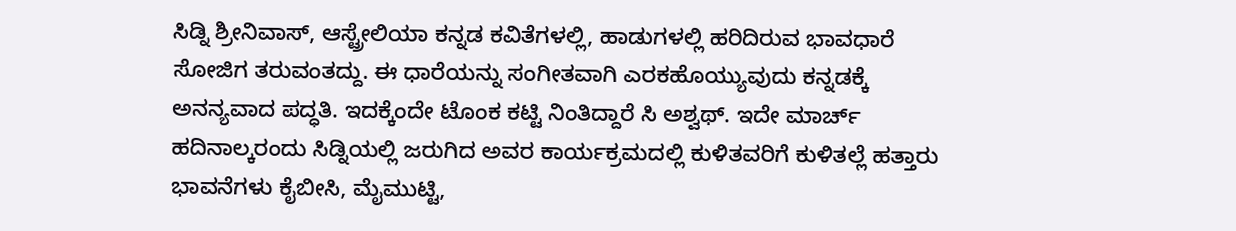ಸಿಡ್ನಿ ಶ್ರೀನಿವಾಸ್, ಆಸ್ಟ್ರೇಲಿಯಾ ಕನ್ನಡ ಕವಿತೆಗಳಲ್ಲಿ, ಹಾಡುಗಳಲ್ಲಿ ಹರಿದಿರುವ ಭಾವಧಾರೆ ಸೋಜಿಗ ತರುವಂತದ್ದು. ಈ ಧಾರೆಯನ್ನು ಸಂಗೀತವಾಗಿ ಎರಕಹೊಯ್ಯುವುದು ಕನ್ನಡಕ್ಕೆ ಅನನ್ಯವಾದ ಪದ್ಧತಿ. ಇದಕ್ಕೆಂದೇ ಟೊಂಕ ಕಟ್ಟಿ ನಿಂತಿದ್ದಾರೆ ಸಿ ಅಶ್ವಥ್. ಇದೇ ಮಾರ್ಚ್ ಹದಿನಾಲ್ಕರಂದು ಸಿಡ್ನಿಯಲ್ಲಿ ಜರುಗಿದ ಅವರ ಕಾರ್ಯಕ್ರಮದಲ್ಲಿ ಕುಳಿತವರಿಗೆ ಕುಳಿತಲ್ಲೆ ಹತ್ತಾರು ಭಾವನೆಗಳು ಕೈಬೀಸಿ, ಮೈಮುಟ್ಟಿ,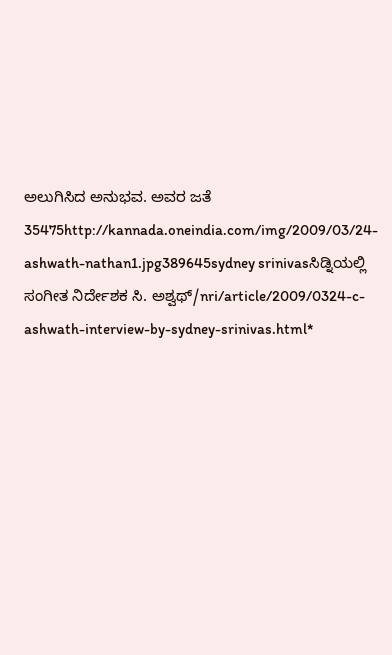ಅಲುಗಿಸಿದ ಅನುಭವ. ಅವರ ಜತೆ 35475http://kannada.oneindia.com/img/2009/03/24-ashwath-nathan1.jpg389645sydney srinivasಸಿಡ್ನಿಯಲ್ಲಿ ಸಂಗೀತ ನಿರ್ದೇಶಕ ಸಿ. ಅಶ್ವಥ್/nri/article/2009/0324-c-ashwath-interview-by-sydney-srinivas.html*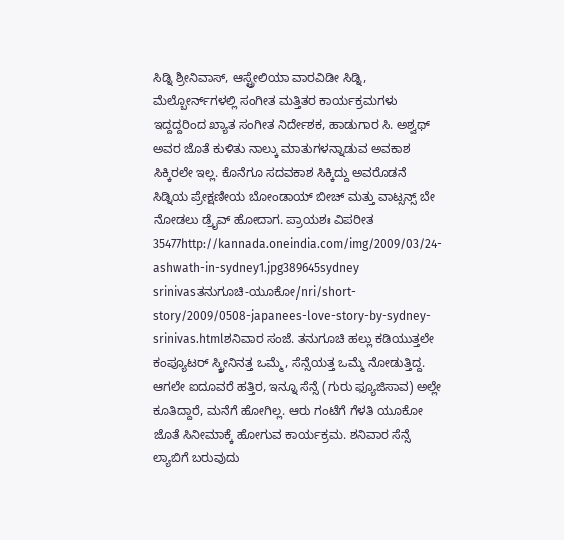ಸಿಡ್ನಿ ಶ್ರೀನಿವಾಸ್, ಆಸ್ಟ್ರೇಲಿಯಾ ವಾರವಿಡೀ ಸಿಡ್ನಿ, ಮೆಲ್ಬೋರ್ನ್‌ಗಳಲ್ಲಿ ಸಂಗೀತ ಮತ್ತಿತರ ಕಾರ್ಯಕ್ರಮಗಳು ಇದ್ದದ್ದರಿಂದ ಖ್ಯಾತ ಸಂಗೀತ ನಿರ್ದೇಶಕ, ಹಾಡುಗಾರ ಸಿ. ಅಶ್ವಥ್ ಅವರ ಜೊತೆ ಕುಳಿತು ನಾಲ್ಕು ಮಾತುಗಳನ್ನಾಡುವ ಅವಕಾಶ ಸಿಕ್ಕಿರಲೇ ಇಲ್ಲ. ಕೊನೆಗೂ ಸದವಕಾಶ ಸಿಕ್ಕಿದ್ದು ಅವರೊಡನೆ ಸಿಡ್ನಿಯ ಪ್ರೇಕ್ಷಣೀಯ ಬೋಂಡಾಯ್ ಬೀಚ್ ಮತ್ತು ವಾಟ್ಸನ್ಸ್ ಬೇ ನೋಡಲು ಡ್ರೈವ್ ಹೋದಾಗ. ಪ್ರಾಯಶಃ ವಿಪರೀತ 35477http://kannada.oneindia.com/img/2009/03/24-ashwath-in-sydney1.jpg389645sydney srinivasತನುಗೂಚಿ-ಯೂಕೋ/nri/short-story/2009/0508-japanees-love-story-by-sydney-srinivas.htmlಶನಿವಾರ ಸಂಜೆ. ತನುಗೂಚಿ ಹಲ್ಲು ಕಡಿಯುತ್ತಲೇ ಕಂಪ್ಯೂಟರ್ ಸ್ಕ್ರೀನಿನತ್ತ ಒಮ್ಮೆ, ಸೆನ್ಸೆಯತ್ತ ಒಮ್ಮೆ ನೋಡುತ್ತಿದ್ದ. ಆಗಲೇ ಐದೂವರೆ ಹತ್ತಿರ, ಇನ್ನೂ ಸೆನ್ಸೆ (ಗುರು ಫ್ಯೂಜಿಸಾವ) ಅಲ್ಲೇ ಕೂತಿದ್ದಾರೆ, ಮನೆಗೆ ಹೋಗಿಲ್ಲ. ಆರು ಗಂಟೆಗೆ ಗೆಳತಿ ಯೂಕೋ ಜೊತೆ ಸಿನೀಮಾಕ್ಕೆ ಹೋಗುವ ಕಾರ್ಯಕ್ರಮ. ಶನಿವಾರ ಸೆನ್ಸೆ ಲ್ಯಾಬಿಗೆ ಬರುವುದು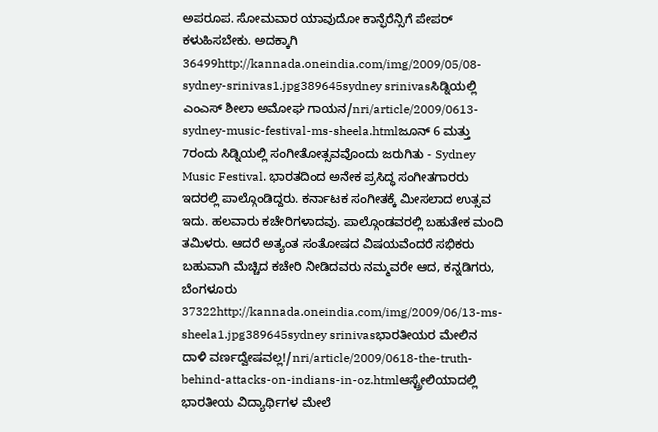ಅಪರೂಪ. ಸೋಮವಾರ ಯಾವುದೋ ಕಾನ್ಫೆರೆನ್ಸಿಗೆ ಪೇಪರ್ ಕಳುಹಿಸಬೇಕು. ಅದಕ್ಕಾಗಿ 36499http://kannada.oneindia.com/img/2009/05/08-sydney-srinivas1.jpg389645sydney srinivasಸಿಡ್ನಿಯಲ್ಲಿ ಎಂಎಸ್ ಶೀಲಾ ಅಮೋಘ ಗಾಯನ/nri/article/2009/0613-sydney-music-festival-ms-sheela.htmlಜೂನ್ 6 ಮತ್ತು 7ರಂದು ಸಿಡ್ನಿಯಲ್ಲಿ ಸಂಗೀತೋತ್ಸವವೊಂದು ಜರುಗಿತು - Sydney Music Festival. ಭಾರತದಿಂದ ಅನೇಕ ಪ್ರಸಿದ್ಧ ಸಂಗೀತಗಾರರು ಇದರಲ್ಲಿ ಪಾಲ್ಗೊಂಡಿದ್ದರು. ಕರ್ನಾಟಕ ಸಂಗೀತಕ್ಕೆ ಮೀಸಲಾದ ಉತ್ಸವ ಇದು. ಹಲವಾರು ಕಚೇರಿಗಳಾದವು. ಪಾಲ್ಗೊಂಡವರಲ್ಲಿ ಬಹುತೇಕ ಮಂದಿ ತಮಿಳರು. ಆದರೆ ಅತ್ಯಂತ ಸಂತೋಷದ ವಿಷಯವೆಂದರೆ ಸಭಿಕರು ಬಹುವಾಗಿ ಮೆಚ್ಚಿದ ಕಚೇರಿ ನೀಡಿದವರು ನಮ್ಮವರೇ ಆದ, ಕನ್ನಡಿಗರು, ಬೆಂಗಳೂರು 37322http://kannada.oneindia.com/img/2009/06/13-ms-sheela1.jpg389645sydney srinivasಭಾರತೀಯರ ಮೇಲಿನ ದಾಳಿ ವರ್ಣದ್ವೇಷವಲ್ಲ!/nri/article/2009/0618-the-truth-behind-attacks-on-indians-in-oz.htmlಆಸ್ಟ್ರೇಲಿಯಾದಲ್ಲಿ ಭಾರತೀಯ ವಿದ್ಯಾರ್ಥಿಗಳ ಮೇಲೆ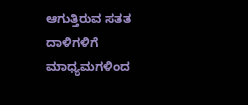ಆಗುತ್ತಿರುವ ಸತತ ದಾಳಿಗಳಿಗೆ ಮಾಧ್ಯಮಗಳಿಂದ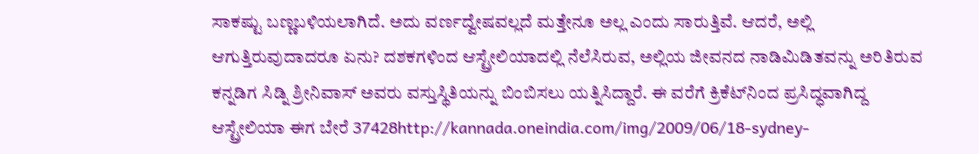ಸಾಕಷ್ಟು ಬಣ್ಣಬಳಿಯಲಾಗಿದೆ. ಅದು ವರ್ಣದ್ವೇಷವಲ್ಲದೆ ಮತ್ತೇನೂ ಅಲ್ಲ ಎಂದು ಸಾರುತ್ತಿವೆ. ಆದರೆ, ಅಲ್ಲಿ ಆಗುತ್ತಿರುವುದಾದರೂ ಏನು? ದಶಕಗಳಿಂದ ಆಸ್ಟ್ರೇಲಿಯಾದಲ್ಲಿ ನೆಲೆಸಿರುವ, ಅಲ್ಲಿಯ ಜೀವನದ ನಾಡಿಮಿಡಿತವನ್ನು ಅರಿತಿರುವ ಕನ್ನಡಿಗ ಸಿಡ್ನಿ ಶ್ರೀನಿವಾಸ್ ಅವರು ವಸ್ತುಸ್ಥಿತಿಯನ್ನು ಬಿಂಬಿಸಲು ಯತ್ನಿಸಿದ್ದಾರೆ. ಈ ವರೆಗೆ ಕ್ರಿಕೆಟ್‌ನಿಂದ ಪ್ರಸಿದ್ಧವಾಗಿದ್ದ ಆಸ್ಟ್ರೇಲಿಯಾ ಈಗ ಬೇರೆ 37428http://kannada.oneindia.com/img/2009/06/18-sydney-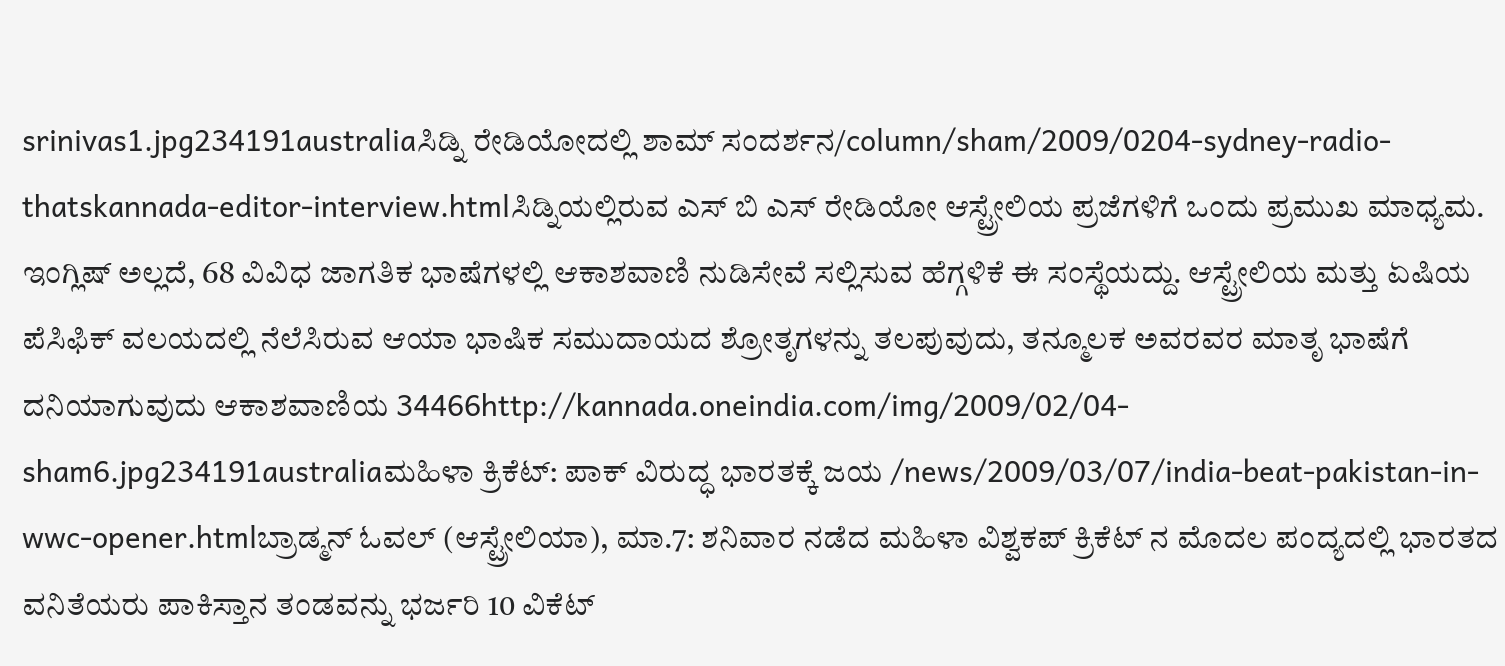srinivas1.jpg234191australiaಸಿಡ್ನಿ ರೇಡಿಯೋದಲ್ಲಿ ಶಾಮ್ ಸಂದರ್ಶನ/column/sham/2009/0204-sydney-radio-thatskannada-editor-interview.htmlಸಿಡ್ನಿಯಲ್ಲಿರುವ ಎಸ್ ಬಿ ಎಸ್ ರೇಡಿಯೋ ಆಸ್ಟ್ರೇಲಿಯ ಪ್ರಜೆಗಳಿಗೆ ಒಂದು ಪ್ರಮುಖ ಮಾಧ್ಯಮ. ಇಂಗ್ಲಿಷ್ ಅಲ್ಲದೆ, 68 ವಿವಿಧ ಜಾಗತಿಕ ಭಾಷೆಗಳಲ್ಲಿ ಆಕಾಶವಾಣಿ ನುಡಿಸೇವೆ ಸಲ್ಲಿಸುವ ಹೆಗ್ಗಳಿಕೆ ಈ ಸಂಸ್ಥೆಯದ್ದು. ಆಸ್ಟ್ರೇಲಿಯ ಮತ್ತು ಏಷಿಯ ಪೆಸಿಫಿಕ್ ವಲಯದಲ್ಲಿ ನೆಲೆಸಿರುವ ಆಯಾ ಭಾಷಿಕ ಸಮುದಾಯದ ಶ್ರೋತೃಗಳನ್ನು ತಲಪುವುದು, ತನ್ಮೂಲಕ ಅವರವರ ಮಾತೃ ಭಾಷೆಗೆ ದನಿಯಾಗುವುದು ಆಕಾಶವಾಣಿಯ 34466http://kannada.oneindia.com/img/2009/02/04-sham6.jpg234191australiaಮಹಿಳಾ ಕ್ರಿಕೆಟ್: ಪಾಕ್ ವಿರುದ್ಧ ಭಾರತಕ್ಕೆ ಜಯ /news/2009/03/07/india-beat-pakistan-in-wwc-opener.htmlಬ್ರಾಡ್ಮನ್ ಓವಲ್ (ಆಸ್ಟ್ರೇಲಿಯಾ), ಮಾ.7: ಶನಿವಾರ ನಡೆದ ಮಹಿಳಾ ವಿಶ್ವಕಪ್ ಕ್ರಿಕೆಟ್ ನ ಮೊದಲ ಪಂದ್ಯದಲ್ಲಿ ಭಾರತದ ವನಿತೆಯರು ಪಾಕಿಸ್ತಾನ ತಂಡವನ್ನು ಭರ್ಜರಿ 10 ವಿಕೆಟ್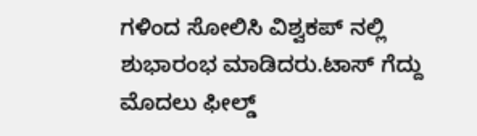ಗಳಿಂದ ಸೋಲಿಸಿ ವಿಶ್ವಕಪ್ ನಲ್ಲಿ ಶುಭಾರಂಭ ಮಾಡಿದರು.ಟಾಸ್ ಗೆದ್ದು ಮೊದಲು ಫೀಲ್ಡ್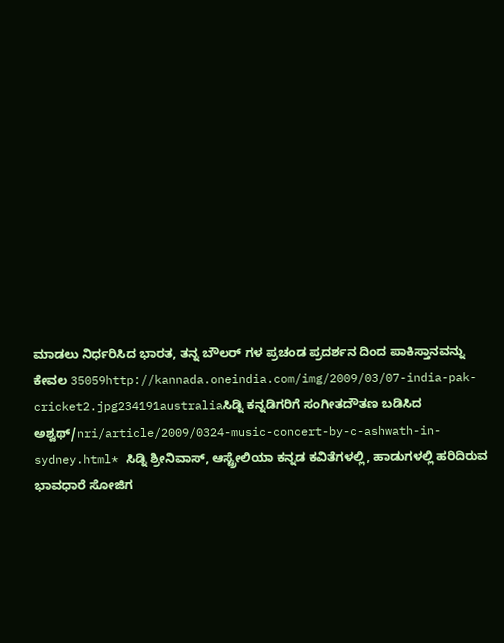ಮಾಡಲು ನಿರ್ಧರಿಸಿದ ಭಾರತ, ತನ್ನ ಬೌಲರ್ ಗಳ ಪ್ರಚಂಡ ಪ್ರದರ್ಶನ ದಿಂದ ಪಾಕಿಸ್ತಾನವನ್ನು ಕೇವಲ 35059http://kannada.oneindia.com/img/2009/03/07-india-pak-cricket2.jpg234191australiaಸಿಡ್ನಿ ಕನ್ನಡಿಗರಿಗೆ ಸಂಗೀತದೌತಣ ಬಡಿಸಿದ ಅಶ್ವಥ್/nri/article/2009/0324-music-concert-by-c-ashwath-in-sydney.html* ಸಿಡ್ನಿ ಶ್ರೀನಿವಾಸ್, ಆಸ್ಟ್ರೇಲಿಯಾ ಕನ್ನಡ ಕವಿತೆಗಳಲ್ಲಿ, ಹಾಡುಗಳಲ್ಲಿ ಹರಿದಿರುವ ಭಾವಧಾರೆ ಸೋಜಿಗ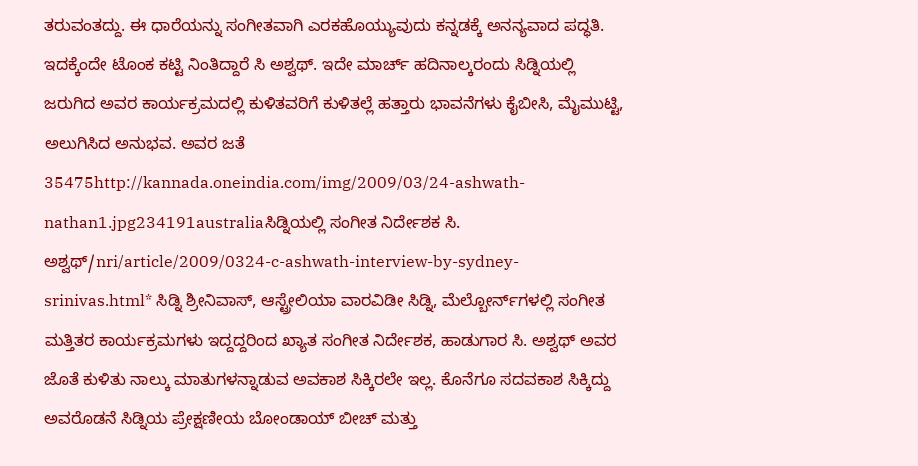ತರುವಂತದ್ದು. ಈ ಧಾರೆಯನ್ನು ಸಂಗೀತವಾಗಿ ಎರಕಹೊಯ್ಯುವುದು ಕನ್ನಡಕ್ಕೆ ಅನನ್ಯವಾದ ಪದ್ಧತಿ. ಇದಕ್ಕೆಂದೇ ಟೊಂಕ ಕಟ್ಟಿ ನಿಂತಿದ್ದಾರೆ ಸಿ ಅಶ್ವಥ್. ಇದೇ ಮಾರ್ಚ್ ಹದಿನಾಲ್ಕರಂದು ಸಿಡ್ನಿಯಲ್ಲಿ ಜರುಗಿದ ಅವರ ಕಾರ್ಯಕ್ರಮದಲ್ಲಿ ಕುಳಿತವರಿಗೆ ಕುಳಿತಲ್ಲೆ ಹತ್ತಾರು ಭಾವನೆಗಳು ಕೈಬೀಸಿ, ಮೈಮುಟ್ಟಿ, ಅಲುಗಿಸಿದ ಅನುಭವ. ಅವರ ಜತೆ 35475http://kannada.oneindia.com/img/2009/03/24-ashwath-nathan1.jpg234191australiaಸಿಡ್ನಿಯಲ್ಲಿ ಸಂಗೀತ ನಿರ್ದೇಶಕ ಸಿ. ಅಶ್ವಥ್/nri/article/2009/0324-c-ashwath-interview-by-sydney-srinivas.html* ಸಿಡ್ನಿ ಶ್ರೀನಿವಾಸ್, ಆಸ್ಟ್ರೇಲಿಯಾ ವಾರವಿಡೀ ಸಿಡ್ನಿ, ಮೆಲ್ಬೋರ್ನ್‌ಗಳಲ್ಲಿ ಸಂಗೀತ ಮತ್ತಿತರ ಕಾರ್ಯಕ್ರಮಗಳು ಇದ್ದದ್ದರಿಂದ ಖ್ಯಾತ ಸಂಗೀತ ನಿರ್ದೇಶಕ, ಹಾಡುಗಾರ ಸಿ. ಅಶ್ವಥ್ ಅವರ ಜೊತೆ ಕುಳಿತು ನಾಲ್ಕು ಮಾತುಗಳನ್ನಾಡುವ ಅವಕಾಶ ಸಿಕ್ಕಿರಲೇ ಇಲ್ಲ. ಕೊನೆಗೂ ಸದವಕಾಶ ಸಿಕ್ಕಿದ್ದು ಅವರೊಡನೆ ಸಿಡ್ನಿಯ ಪ್ರೇಕ್ಷಣೀಯ ಬೋಂಡಾಯ್ ಬೀಚ್ ಮತ್ತು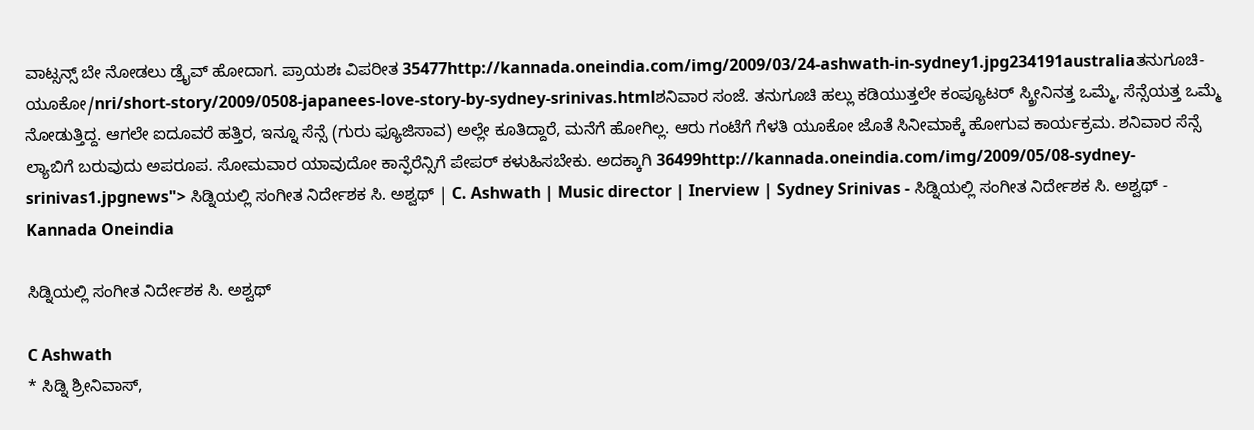ವಾಟ್ಸನ್ಸ್ ಬೇ ನೋಡಲು ಡ್ರೈವ್ ಹೋದಾಗ. ಪ್ರಾಯಶಃ ವಿಪರೀತ 35477http://kannada.oneindia.com/img/2009/03/24-ashwath-in-sydney1.jpg234191australiaತನುಗೂಚಿ-ಯೂಕೋ/nri/short-story/2009/0508-japanees-love-story-by-sydney-srinivas.htmlಶನಿವಾರ ಸಂಜೆ. ತನುಗೂಚಿ ಹಲ್ಲು ಕಡಿಯುತ್ತಲೇ ಕಂಪ್ಯೂಟರ್ ಸ್ಕ್ರೀನಿನತ್ತ ಒಮ್ಮೆ, ಸೆನ್ಸೆಯತ್ತ ಒಮ್ಮೆ ನೋಡುತ್ತಿದ್ದ. ಆಗಲೇ ಐದೂವರೆ ಹತ್ತಿರ, ಇನ್ನೂ ಸೆನ್ಸೆ (ಗುರು ಫ್ಯೂಜಿಸಾವ) ಅಲ್ಲೇ ಕೂತಿದ್ದಾರೆ, ಮನೆಗೆ ಹೋಗಿಲ್ಲ. ಆರು ಗಂಟೆಗೆ ಗೆಳತಿ ಯೂಕೋ ಜೊತೆ ಸಿನೀಮಾಕ್ಕೆ ಹೋಗುವ ಕಾರ್ಯಕ್ರಮ. ಶನಿವಾರ ಸೆನ್ಸೆ ಲ್ಯಾಬಿಗೆ ಬರುವುದು ಅಪರೂಪ. ಸೋಮವಾರ ಯಾವುದೋ ಕಾನ್ಫೆರೆನ್ಸಿಗೆ ಪೇಪರ್ ಕಳುಹಿಸಬೇಕು. ಅದಕ್ಕಾಗಿ 36499http://kannada.oneindia.com/img/2009/05/08-sydney-srinivas1.jpgnews"> ಸಿಡ್ನಿಯಲ್ಲಿ ಸಂಗೀತ ನಿರ್ದೇಶಕ ಸಿ. ಅಶ್ವಥ್ | C. Ashwath | Music director | Inerview | Sydney Srinivas - ಸಿಡ್ನಿಯಲ್ಲಿ ಸಂಗೀತ ನಿರ್ದೇಶಕ ಸಿ. ಅಶ್ವಥ್ - Kannada Oneindia

ಸಿಡ್ನಿಯಲ್ಲಿ ಸಂಗೀತ ನಿರ್ದೇಶಕ ಸಿ. ಅಶ್ವಥ್

C Ashwath
* ಸಿಡ್ನಿ ಶ್ರೀನಿವಾಸ್,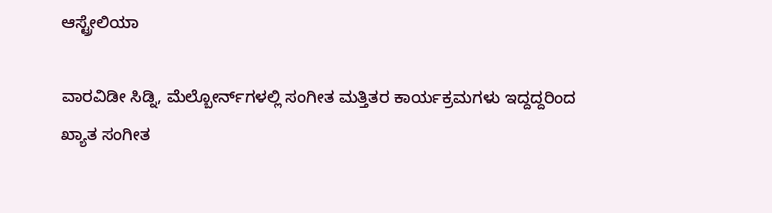ಆಸ್ಟ್ರೇಲಿಯಾ

ವಾರವಿಡೀ ಸಿಡ್ನಿ, ಮೆಲ್ಬೋರ್ನ್‌ಗಳಲ್ಲಿ ಸಂಗೀತ ಮತ್ತಿತರ ಕಾರ್ಯಕ್ರಮಗಳು ಇದ್ದದ್ದರಿಂದ ಖ್ಯಾತ ಸಂಗೀತ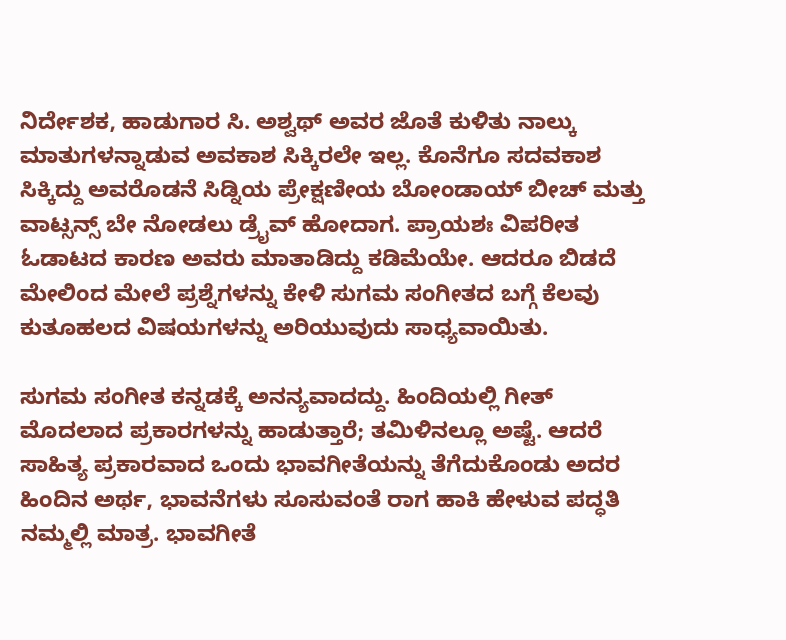ನಿರ್ದೇಶಕ, ಹಾಡುಗಾರ ಸಿ. ಅಶ್ವಥ್ ಅವರ ಜೊತೆ ಕುಳಿತು ನಾಲ್ಕು ಮಾತುಗಳನ್ನಾಡುವ ಅವಕಾಶ ಸಿಕ್ಕಿರಲೇ ಇಲ್ಲ. ಕೊನೆಗೂ ಸದವಕಾಶ ಸಿಕ್ಕಿದ್ದು ಅವರೊಡನೆ ಸಿಡ್ನಿಯ ಪ್ರೇಕ್ಷಣೀಯ ಬೋಂಡಾಯ್ ಬೀಚ್ ಮತ್ತು ವಾಟ್ಸನ್ಸ್ ಬೇ ನೋಡಲು ಡ್ರೈವ್ ಹೋದಾಗ. ಪ್ರಾಯಶಃ ವಿಪರೀತ ಓಡಾಟದ ಕಾರಣ ಅವರು ಮಾತಾಡಿದ್ದು ಕಡಿಮೆಯೇ. ಆದರೂ ಬಿಡದೆ ಮೇಲಿಂದ ಮೇಲೆ ಪ್ರಶ್ನೆಗಳನ್ನು ಕೇಳಿ ಸುಗಮ ಸಂಗೀತದ ಬಗ್ಗೆ ಕೆಲವು ಕುತೂಹಲದ ವಿಷಯಗಳನ್ನು ಅರಿಯುವುದು ಸಾಧ್ಯವಾಯಿತು.

ಸುಗಮ ಸಂಗೀತ ಕನ್ನಡಕ್ಕೆ ಅನನ್ಯವಾದದ್ದು. ಹಿಂದಿಯಲ್ಲಿ ಗೀತ್ ಮೊದಲಾದ ಪ್ರಕಾರಗಳನ್ನು ಹಾಡುತ್ತಾರೆ; ತಮಿಳಿನಲ್ಲೂ ಅಷ್ಟೆ. ಆದರೆ ಸಾಹಿತ್ಯ ಪ್ರಕಾರವಾದ ಒಂದು ಭಾವಗೀತೆಯನ್ನು ತೆಗೆದುಕೊಂಡು ಅದರ ಹಿಂದಿನ ಅರ್ಥ, ಭಾವನೆಗಳು ಸೂಸುವಂತೆ ರಾಗ ಹಾಕಿ ಹೇಳುವ ಪದ್ಧತಿ ನಮ್ಮಲ್ಲಿ ಮಾತ್ರ. ಭಾವಗೀತೆ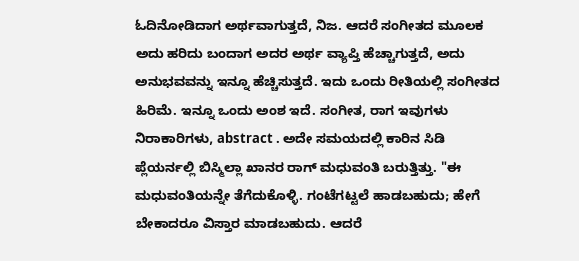ಓದಿನೋಡಿದಾಗ ಅರ್ಥವಾಗುತ್ತದೆ, ನಿಜ. ಆದರೆ ಸಂಗೀತದ ಮೂಲಕ ಅದು ಹರಿದು ಬಂದಾಗ ಅದರ ಅರ್ಥ ವ್ಯಾಪ್ತಿ ಹೆಚ್ಚಾಗುತ್ತದೆ, ಅದು ಅನುಭವವನ್ನು ಇನ್ನೂ ಹೆಚ್ಚಿಸುತ್ತದೆ. ಇದು ಒಂದು ರೀತಿಯಲ್ಲಿ ಸಂಗೀತದ ಹಿರಿಮೆ. ಇನ್ನೂ ಒಂದು ಅಂಶ ಇದೆ. ಸಂಗೀತ, ರಾಗ ಇವುಗಳು ನಿರಾಕಾರಿಗಳು, abstract . ಅದೇ ಸಮಯದಲ್ಲಿ ಕಾರಿನ ಸಿಡಿ ಪ್ಲೆಯರ್ನಲ್ಲಿ ಬಿಸ್ಮಿಲ್ಲಾ ಖಾನರ ರಾಗ್ ಮಧುವಂತಿ ಬರುತ್ತಿತ್ತು. "ಈ ಮಧುವಂತಿಯನ್ನೇ ತೆಗೆದುಕೊಳ್ಳಿ. ಗಂಟೆಗಟ್ಟಲೆ ಹಾಡಬಹುದು; ಹೇಗೆ ಬೇಕಾದರೂ ವಿಸ್ತಾರ ಮಾಡಬಹುದು. ಆದರೆ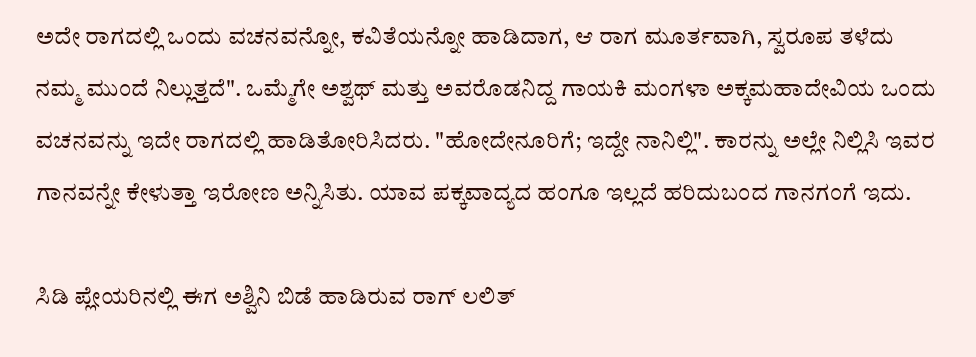ಅದೇ ರಾಗದಲ್ಲಿ ಒಂದು ವಚನವನ್ನೋ, ಕವಿತೆಯನ್ನೋ ಹಾಡಿದಾಗ, ಆ ರಾಗ ಮೂರ್ತವಾಗಿ, ಸ್ವರೂಪ ತಳೆದು ನಮ್ಮ ಮುಂದೆ ನಿಲ್ಲುತ್ತದೆ". ಒಮ್ಮೆಗೇ ಅಶ್ವಥ್ ಮತ್ತು ಅವರೊಡನಿದ್ದ ಗಾಯಕಿ ಮಂಗಳಾ ಅಕ್ಕಮಹಾದೇವಿಯ ಒಂದು ವಚನವನ್ನು ಇದೇ ರಾಗದಲ್ಲಿ ಹಾಡಿತೋರಿಸಿದರು. "ಹೋದೇನೂರಿಗೆ; ಇದ್ದೇ ನಾನಿಲ್ಲಿ". ಕಾರನ್ನು ಅಲ್ಲೇ ನಿಲ್ಲಿಸಿ ಇವರ ಗಾನವನ್ನೇ ಕೇಳುತ್ತಾ ಇರೋಣ ಅನ್ನಿಸಿತು. ಯಾವ ಪಕ್ಕವಾದ್ಯದ ಹಂಗೂ ಇಲ್ಲದೆ ಹರಿದುಬಂದ ಗಾನಗಂಗೆ ಇದು.

ಸಿಡಿ ಪ್ಲೇಯರಿನಲ್ಲಿ ಈಗ ಅಶ್ವಿನಿ ಬಿಡೆ ಹಾಡಿರುವ ರಾಗ್ ಲಲಿತ್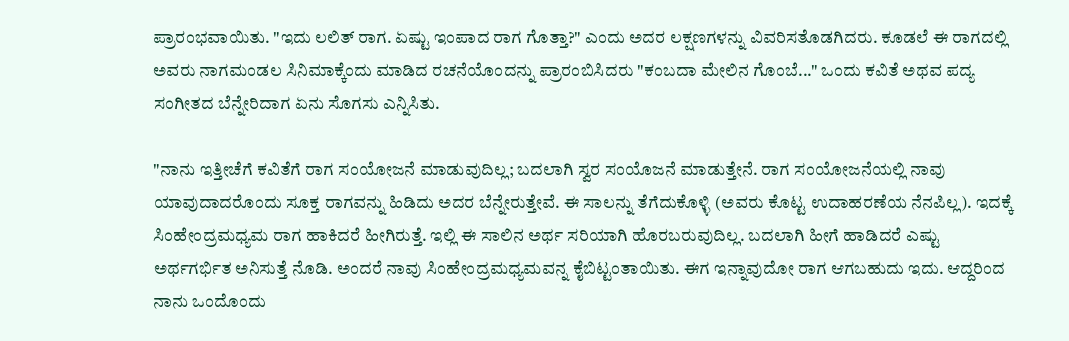ಪ್ರಾರಂಭವಾಯಿತು. "ಇದು ಲಲಿತ್ ರಾಗ. ಏಷ್ಟು ಇಂಪಾದ ರಾಗ ಗೊತ್ತಾ?" ಎಂದು ಅದರ ಲಕ್ಷಣಗಳನ್ನು ವಿವರಿಸತೊಡಗಿದರು. ಕೂಡಲೆ ಈ ರಾಗದಲ್ಲಿ ಅವರು ನಾಗಮಂಡಲ ಸಿನಿಮಾಕ್ಕೆಂದು ಮಾಡಿದ ರಚನೆಯೊಂದನ್ನು ಪ್ರಾರಂಬಿಸಿದರು "ಕಂಬದಾ ಮೇಲಿನ ಗೊಂಬೆ..." ಒಂದು ಕವಿತೆ ಅಥವ ಪದ್ಯ ಸಂಗೀತದ ಬೆನ್ನೇರಿದಾಗ ಏನು ಸೊಗಸು ಎನ್ನಿಸಿತು.

"ನಾನು ಇತ್ತೀಚೆಗೆ ಕವಿತೆಗೆ ರಾಗ ಸಂಯೋಜನೆ ಮಾಡುವುದಿಲ್ಲ; ಬದಲಾಗಿ ಸ್ವರ ಸಂಯೊಜನೆ ಮಾಡುತ್ತೇನೆ. ರಾಗ ಸಂಯೋಜನೆಯಲ್ಲಿ ನಾವು ಯಾವುದಾದರೊಂದು ಸೂಕ್ತ ರಾಗವನ್ನು ಹಿಡಿದು ಅದರ ಬೆನ್ನೇರುತ್ತೇವೆ. ಈ ಸಾಲನ್ನು ತೆಗೆದುಕೊಳ್ಳಿ (ಅವರು ಕೊಟ್ಟ ಉದಾಹರಣೆಯ ನೆನಪಿಲ್ಲ). ಇದಕ್ಕೆ ಸಿಂಹೇಂದ್ರಮಧ್ಯಮ ರಾಗ ಹಾಕಿದರೆ ಹೀಗಿರುತ್ತೆ. ಇಲ್ಲಿ ಈ ಸಾಲಿನ ಅರ್ಥ ಸರಿಯಾಗಿ ಹೊರಬರುವುದಿಲ್ಲ. ಬದಲಾಗಿ ಹೀಗೆ ಹಾಡಿದರೆ ಎಷ್ಟು ಅರ್ಥಗರ್ಭಿತ ಅನಿಸುತ್ತೆ ನೊಡಿ. ಅಂದರೆ ನಾವು ಸಿಂಹೇಂದ್ರಮಧ್ಯಮವನ್ನ ಕೈಬಿಟ್ಟಂತಾಯಿತು. ಈಗ ಇನ್ನಾವುದೋ ರಾಗ ಆಗಬಹುದು ಇದು. ಆದ್ದರಿಂದ ನಾನು ಒಂದೊಂದು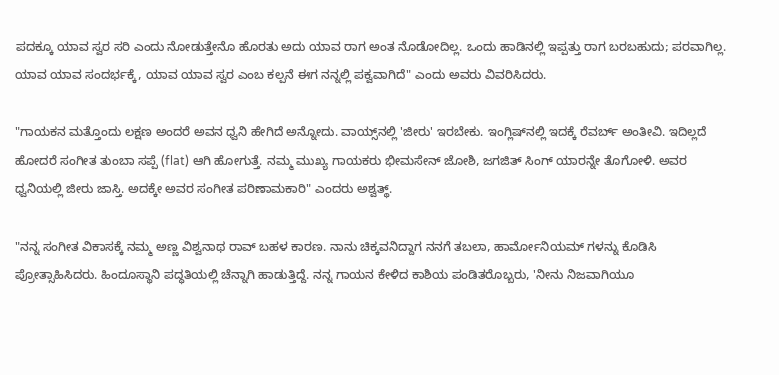ಪದಕ್ಕೂ ಯಾವ ಸ್ವರ ಸರಿ ಎಂದು ನೋಡುತ್ತೇನೊ ಹೊರತು ಅದು ಯಾವ ರಾಗ ಅಂತ ನೊಡೋದಿಲ್ಲ. ಒಂದು ಹಾಡಿನಲ್ಲಿ ಇಪ್ಪತ್ತು ರಾಗ ಬರಬಹುದು; ಪರವಾಗಿಲ್ಲ. ಯಾವ ಯಾವ ಸಂದರ್ಭಕ್ಕೆ, ಯಾವ ಯಾವ ಸ್ವರ ಎಂಬ ಕಲ್ಪನೆ ಈಗ ನನ್ನಲ್ಲಿ ಪಕ್ವವಾಗಿದೆ" ಎಂದು ಅವರು ವಿವರಿಸಿದರು.

"ಗಾಯಕನ ಮತ್ತೊಂದು ಲಕ್ಷಣ ಅಂದರೆ ಅವನ ಧ್ವನಿ ಹೇಗಿದೆ ಅನ್ನೋದು. ವಾಯ್ಸ್‌ನಲ್ಲಿ 'ಜೀರು' ಇರಬೇಕು. ಇಂಗ್ಲಿಷ್‌ನಲ್ಲಿ ಇದಕ್ಕೆ ರೆವರ್ಬ್ ಅಂತೀವಿ. ಇದಿಲ್ಲದೆ ಹೋದರೆ ಸಂಗೀತ ತುಂಬಾ ಸಪ್ಪೆ (flat) ಆಗಿ ಹೋಗುತ್ತೆ. ನಮ್ಮ ಮುಖ್ಯ ಗಾಯಕರು ಭೀಮಸೇನ್ ಜೋಶಿ, ಜಗಜಿತ್ ಸಿಂಗ್ ಯಾರನ್ನೇ ತೊಗೋಳಿ. ಅವರ ಧ್ವನಿಯಲ್ಲಿ ಜೀರು ಜಾಸ್ತಿ. ಅದಕ್ಕೇ ಅವರ ಸಂಗೀತ ಪರಿಣಾಮಕಾರಿ" ಎಂದರು ಅಶ್ವತ್ಥ್.

"ನನ್ನ ಸಂಗೀತ ವಿಕಾಸಕ್ಕೆ ನಮ್ಮ ಅಣ್ಣ ವಿಶ್ವನಾಥ ರಾವ್ ಬಹಳ ಕಾರಣ. ನಾನು ಚಿಕ್ಕವನಿದ್ದಾಗ ನನಗೆ ತಬಲಾ, ಹಾರ್ಮೋನಿಯಮ್ ಗಳನ್ನು ಕೊಡಿಸಿ ಪ್ರೋತ್ಸಾಹಿಸಿದರು. ಹಿಂದೂಸ್ಥಾನಿ ಪದ್ಧತಿಯಲ್ಲಿ ಚೆನ್ನಾಗಿ ಹಾಡುತ್ತಿದ್ದೆ. ನನ್ನ ಗಾಯನ ಕೇಳಿದ ಕಾಶಿಯ ಪಂಡಿತರೊಬ್ಬರು, 'ನೀನು ನಿಜವಾಗಿಯೂ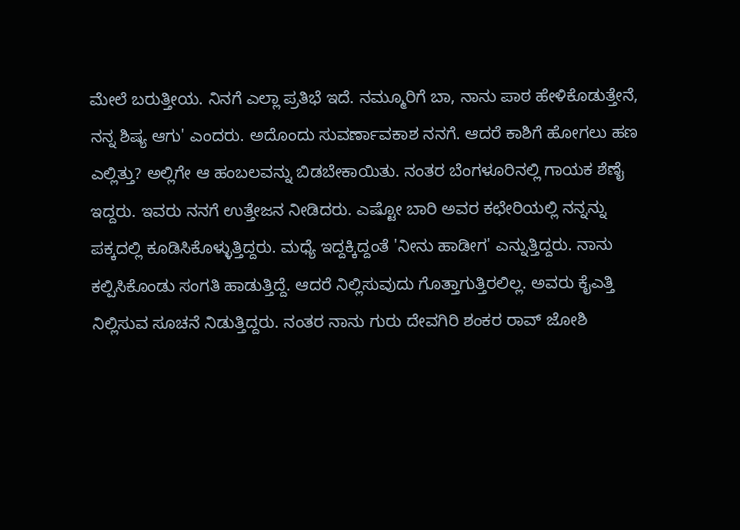ಮೇಲೆ ಬರುತ್ತೀಯ. ನಿನಗೆ ಎಲ್ಲಾ ಪ್ರತಿಭೆ ಇದೆ. ನಮ್ಮೂರಿಗೆ ಬಾ, ನಾನು ಪಾಠ ಹೇಳಿಕೊಡುತ್ತೇನೆ, ನನ್ನ ಶಿಷ್ಯ ಆಗು' ಎಂದರು. ಅದೊಂದು ಸುವರ್ಣಾವಕಾಶ ನನಗೆ. ಆದರೆ ಕಾಶಿಗೆ ಹೋಗಲು ಹಣ ಎಲ್ಲಿತ್ತು? ಅಲ್ಲಿಗೇ ಆ ಹಂಬಲವನ್ನು ಬಿಡಬೇಕಾಯಿತು. ನಂತರ ಬೆಂಗಳೂರಿನಲ್ಲಿ ಗಾಯಕ ಶೆಣೈ ಇದ್ದರು. ಇವರು ನನಗೆ ಉತ್ತೇಜನ ನೀಡಿದರು. ಎಷ್ಟೋ ಬಾರಿ ಅವರ ಕಛೇರಿಯಲ್ಲಿ ನನ್ನನ್ನು ಪಕ್ಕದಲ್ಲಿ ಕೂಡಿಸಿಕೊಳ್ಳುತ್ತಿದ್ದರು. ಮಧ್ಯೆ ಇದ್ದಕ್ಕಿದ್ದಂತೆ 'ನೀನು ಹಾಡೀಗ' ಎನ್ನುತ್ತಿದ್ದರು. ನಾನು ಕಲ್ಪಿಸಿಕೊಂಡು ಸಂಗತಿ ಹಾಡುತ್ತಿದ್ದೆ. ಆದರೆ ನಿಲ್ಲಿಸುವುದು ಗೊತ್ತಾಗುತ್ತಿರಲಿಲ್ಲ. ಅವರು ಕೈಎತ್ತಿ ನಿಲ್ಲಿಸುವ ಸೂಚನೆ ನಿಡುತ್ತಿದ್ದರು. ನಂತರ ನಾನು ಗುರು ದೇವಗಿರಿ ಶಂಕರ ರಾವ್ ಜೋಶಿ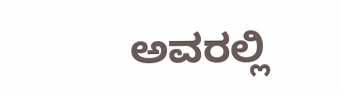ಅವರಲ್ಲಿ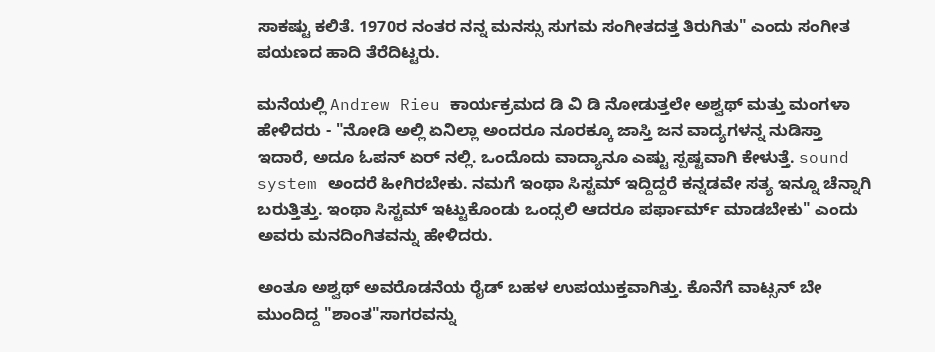ಸಾಕಷ್ಟು ಕಲಿತೆ. 1970ರ ನಂತರ ನನ್ನ ಮನಸ್ಸು ಸುಗಮ ಸಂಗೀತದತ್ತ ತಿರುಗಿತು" ಎಂದು ಸಂಗೀತ ಪಯಣದ ಹಾದಿ ತೆರೆದಿಟ್ಟರು.

ಮನೆಯಲ್ಲಿ Andrew Rieu ಕಾರ್ಯಕ್ರಮದ ಡಿ ವಿ ಡಿ ನೋಡುತ್ತಲೇ ಅಶ್ವಥ್ ಮತ್ತು ಮಂಗಳಾ ಹೇಳಿದರು - "ನೋಡಿ ಅಲ್ಲಿ ಏನಿಲ್ಲಾ ಅಂದರೂ ನೂರಕ್ಕೂ ಜಾಸ್ತಿ ಜನ ವಾದ್ಯಗಳನ್ನ ನುಡಿಸ್ತಾ ಇದಾರೆ, ಅದೂ ಓಪನ್ ಏರ್ ನಲ್ಲಿ. ಒಂದೊದು ವಾದ್ಯಾನೂ ಎಷ್ಟು ಸ್ಪಷ್ಟವಾಗಿ ಕೇಳುತ್ತೆ. sound system ಅಂದರೆ ಹೀಗಿರಬೇಕು. ನಮಗೆ ಇಂಥಾ ಸಿಸ್ಟಮ್ ಇದ್ದಿದ್ದರೆ ಕನ್ನಡವೇ ಸತ್ಯ ಇನ್ನೂ ಚೆನ್ನಾಗಿ ಬರುತ್ತಿತ್ತು. ಇಂಥಾ ಸಿಸ್ಟಮ್ ಇಟ್ಟುಕೊಂಡು ಒಂದ್ಸಲಿ ಆದರೂ ಪರ್ಫಾರ್ಮ್ ಮಾಡಬೇಕು" ಎಂದು ಅವರು ಮನದಿಂಗಿತವನ್ನು ಹೇಳಿದರು.

ಅಂತೂ ಅಶ್ವಥ್ ಅವರೊಡನೆಯ ರೈಡ್ ಬಹಳ ಉಪಯುಕ್ತವಾಗಿತ್ತು. ಕೊನೆಗೆ ವಾಟ್ಸನ್ ಬೇ ಮುಂದಿದ್ದ "ಶಾಂತ"ಸಾಗರವನ್ನು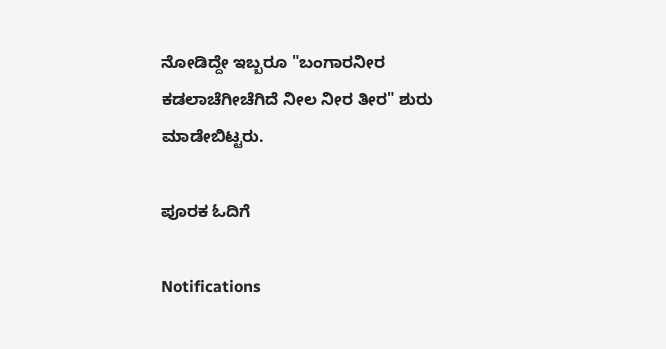ನೋಡಿದ್ದೇ ಇಬ್ಬರೂ "ಬಂಗಾರನೀರ ಕಡಲಾಚೆಗೀಚೆಗಿದೆ ನೀಲ ನೀರ ತೀರ" ಶುರು ಮಾಡೇಬಿಟ್ಟರು.

ಪೂರಕ ಓದಿಗೆ

Notifications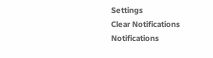Settings
Clear Notifications
Notifications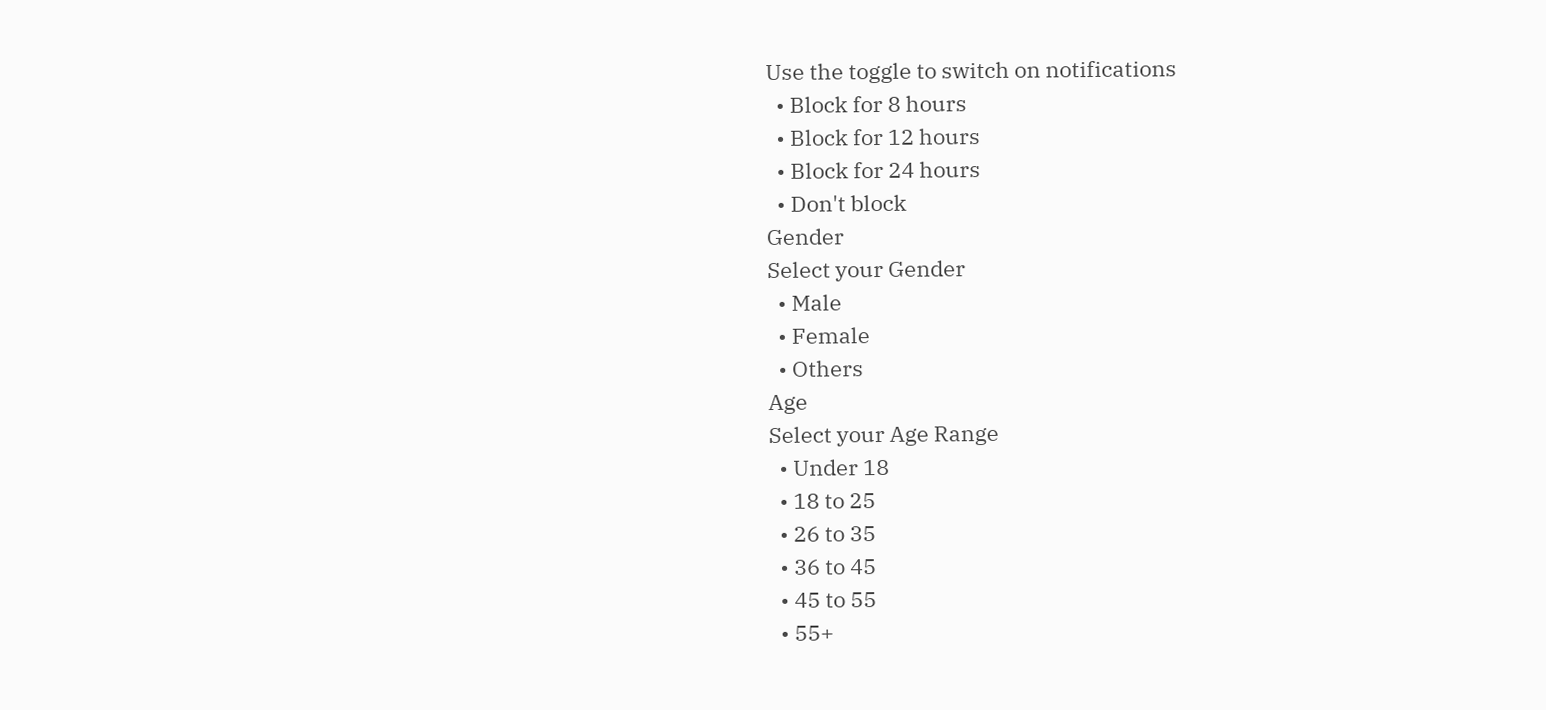Use the toggle to switch on notifications
  • Block for 8 hours
  • Block for 12 hours
  • Block for 24 hours
  • Don't block
Gender
Select your Gender
  • Male
  • Female
  • Others
Age
Select your Age Range
  • Under 18
  • 18 to 25
  • 26 to 35
  • 36 to 45
  • 45 to 55
  • 55+